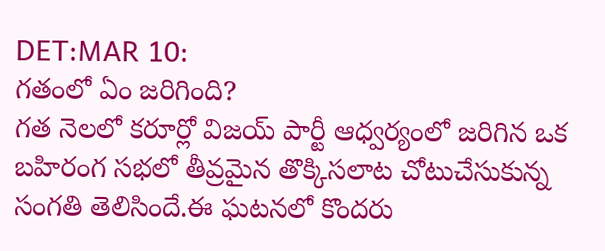DET:MAR 10:
గతంలో ఏం జరిగింది?
గత నెలలో కరూర్లో విజయ్ పార్టీ ఆధ్వర్యంలో జరిగిన ఒక బహిరంగ సభలో తీవ్రమైన తొక్కిసలాట చోటుచేసుకున్న సంగతి తెలిసిందే.ఈ ఘటనలో కొందరు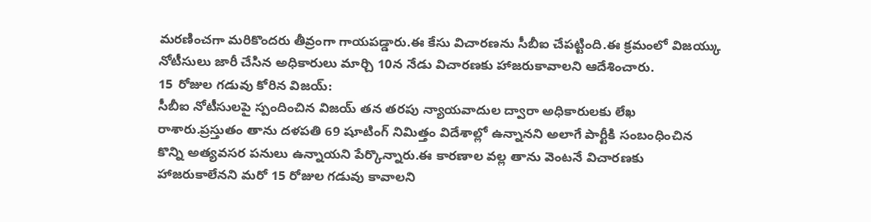మరణించగా మరికొందరు తీవ్రంగా గాయపడ్డారు.ఈ కేసు విచారణను సీబీఐ చేపట్టింది.ఈ క్రమంలో విజయ్కు నోటీసులు జారీ చేసిన అధికారులు మార్చి 10న నేడు విచారణకు హాజరుకావాలని ఆదేశించారు.
15 రోజుల గడువు కోరిన విజయ్:
సీబీఐ నోటీసులపై స్పందించిన విజయ్ తన తరపు న్యాయవాదుల ద్వారా అధికారులకు లేఖ రాశారు.ప్రస్తుతం తాను దళపతి 69 షూటింగ్ నిమిత్తం విదేశాల్లో ఉన్నానని అలాగే పార్టీకి సంబంధించిన కొన్ని అత్యవసర పనులు ఉన్నాయని పేర్కొన్నారు.ఈ కారణాల వల్ల తాను వెంటనే విచారణకు హాజరుకాలేనని మరో 15 రోజుల గడువు కావాలని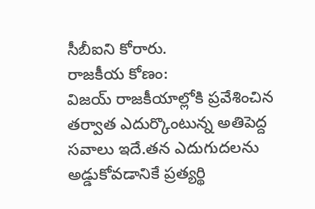సీబీఐని కోరారు.
రాజకీయ కోణం:
విజయ్ రాజకీయాల్లోకి ప్రవేశించిన తర్వాత ఎదుర్కొంటున్న అతిపెద్ద సవాలు ఇదే.తన ఎదుగుదలను అడ్డుకోవడానికే ప్రత్యర్థి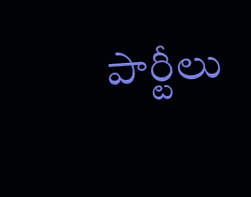పార్టీలు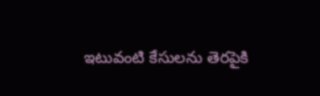ఇటువంటి కేసులను తెరపైకి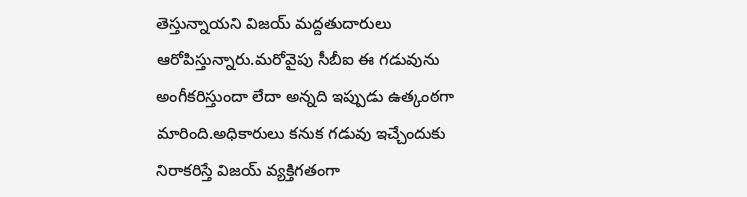తెస్తున్నాయని విజయ్ మద్దతుదారులు ఆరోపిస్తున్నారు.మరోవైపు సీబీఐ ఈ గడువును అంగీకరిస్తుందా లేదా అన్నది ఇప్పుడు ఉత్కంఠగా మారింది.అధికారులు కనుక గడువు ఇచ్చేందుకు నిరాకరిస్తే విజయ్ వ్యక్తిగతంగా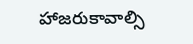హాజరుకావాల్సి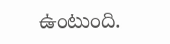ఉంటుంది.